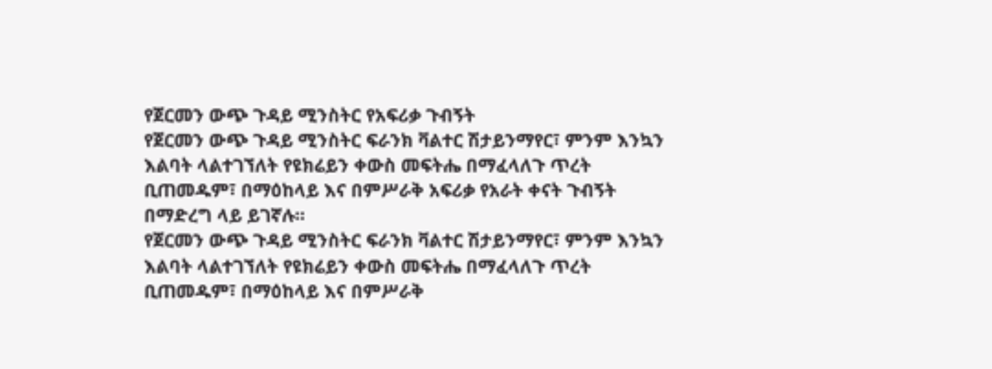የጀርመን ውጭ ጉዳይ ሚንስትር የአፍሪቃ ጉብኝት
የጀርመን ውጭ ጉዳይ ሚንስትር ፍራንክ ቫልተር ሽታይንማየር፣ ምንም እንኳን እልባት ላልተገኘለት የዩክሬይን ቀውስ መፍትሔ በማፈላለጉ ጥረት ቢጠመዱም፣ በማዕከላይ እና በምሥራቅ አፍሪቃ የአራት ቀናት ጉብኝት በማድረግ ላይ ይገኛሉ።
የጀርመን ውጭ ጉዳይ ሚንስትር ፍራንክ ቫልተር ሽታይንማየር፣ ምንም እንኳን እልባት ላልተገኘለት የዩክሬይን ቀውስ መፍትሔ በማፈላለጉ ጥረት ቢጠመዱም፣ በማዕከላይ እና በምሥራቅ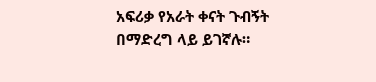አፍሪቃ የአራት ቀናት ጉብኝት በማድረግ ላይ ይገኛሉ።